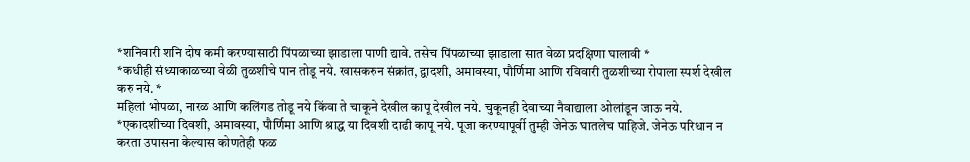*शनिवारी शनि दोष कमी करण्यासाठी पिंपळाच्या झाडाला पाणी द्यावे. तसेच पिंपळाच्या झाडाला सात वेळा प्रदक्षिणा घालावी *
*कधीही संध्याकाळच्या वेळी तुळशीचे पान तोडू नये. खासकरुन संक्रांत, द्वादशी, अमावस्या, पौर्णिमा आणि रविवारी तुळशीच्या रोपाला स्पर्श देखील करु नये. *
महिलां भोपळा, नारळ आणि कलिंगड तोडू नये किंवा ते चाकूने देखील कापू देखील नये. चुकूनही देवाच्या नैवाद्याला ओलांडून जाऊ नये.
*एकादशीच्या दिवशी, अमावस्या, पौर्णिमा आणि श्राद्ध या दिवशी दाढी कापू नये. पूजा करण्यापूर्वी तुम्ही जेनेऊ घातलेच पाहिजे. जेनेऊ परिधान न करता उपासना केल्यास कोणतेही फळ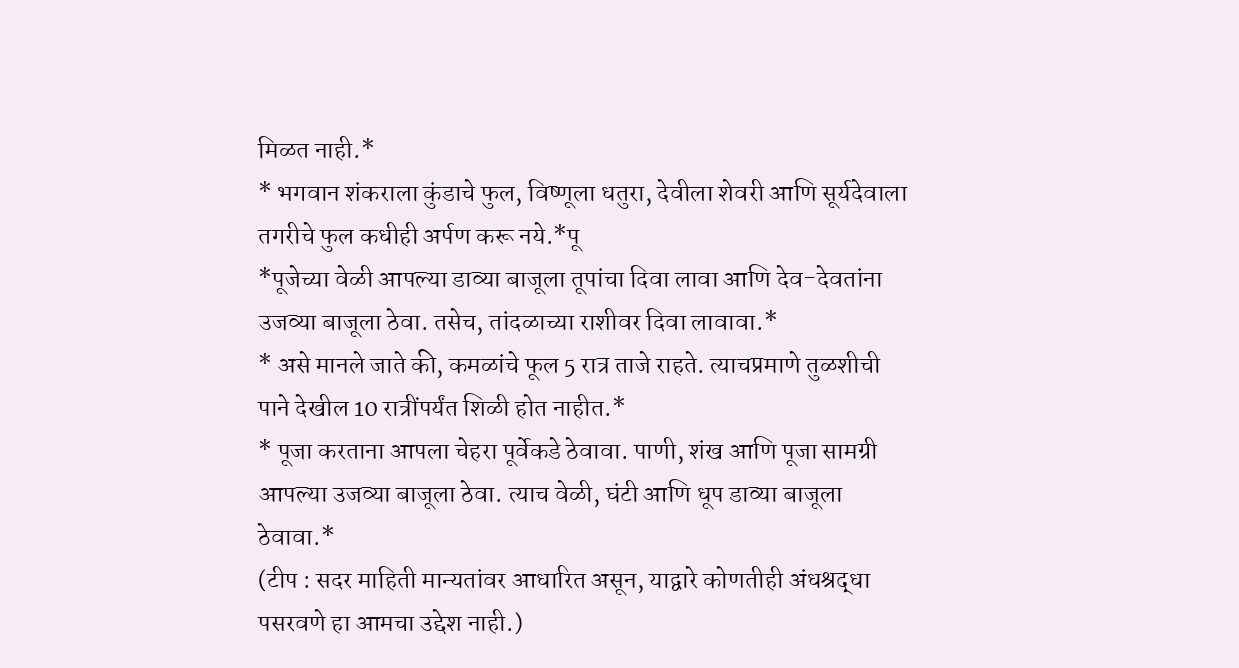मिळत नाही.*
* भगवान शंकराला कुंडाचे फुल, विष्णूला धतुरा, देवीला शेवरी आणि सूर्यदेवाला तगरीचे फुल कधीही अर्पण करू नये.*पू
*पूजेच्या वेळी आपल्या डाव्या बाजूला तूपांचा दिवा लावा आणि देव-देवतांना उजव्या बाजूला ठेवा. तसेच, तांदळाच्या राशीवर दिवा लावावा.*
* असे मानले जाते की, कमळांचे फूल 5 रात्र ताजे राहते. त्याचप्रमाणे तुळशीची पाने देखील 10 रात्रींपर्यंत शिळी होत नाहीत.*
* पूजा करताना आपला चेहरा पूर्वेकडे ठेवावा. पाणी, शंख आणि पूजा सामग्री आपल्या उजव्या बाजूला ठेवा. त्याच वेळी, घंटी आणि धूप डाव्या बाजूला ठेवावा.*
(टीप : सदर माहिती मान्यतांवर आधारित असून, याद्वारे कोणतीही अंधश्रद्धा पसरवणे हा आमचा उद्देश नाही.)